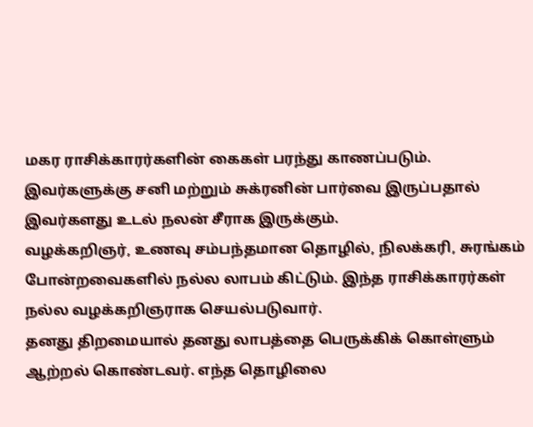மகர ராசிக்காரர்களின் கைகள் பரந்து காணப்படும். இவர்களுக்கு சனி மற்றும் சுக்ரனின் பார்வை இருப்பதால் இவர்களது உடல் நலன் சீராக இருக்கும்.
வழக்கறிஞர், உணவு சம்பந்தமான தொழில், நிலக்கரி, சுரங்கம் போன்றவைகளில் நல்ல லாபம் கிட்டும். இந்த ராசிக்காரர்கள் நல்ல வழக்கறிஞராக செயல்படுவார்.
தனது திறமையால் தனது லாபத்தை பெருக்கிக் கொள்ளும் ஆற்றல் கொண்டவர். எந்த தொழிலை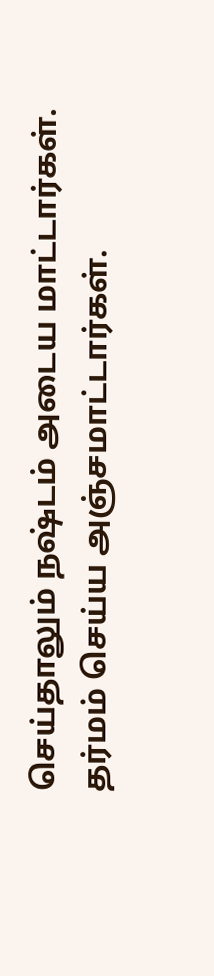செய்தாலும் நஷ்டம் அடைய மாட்டார்கள். தர்மம் செய்ய அஞ்சமாட்டார்கள்.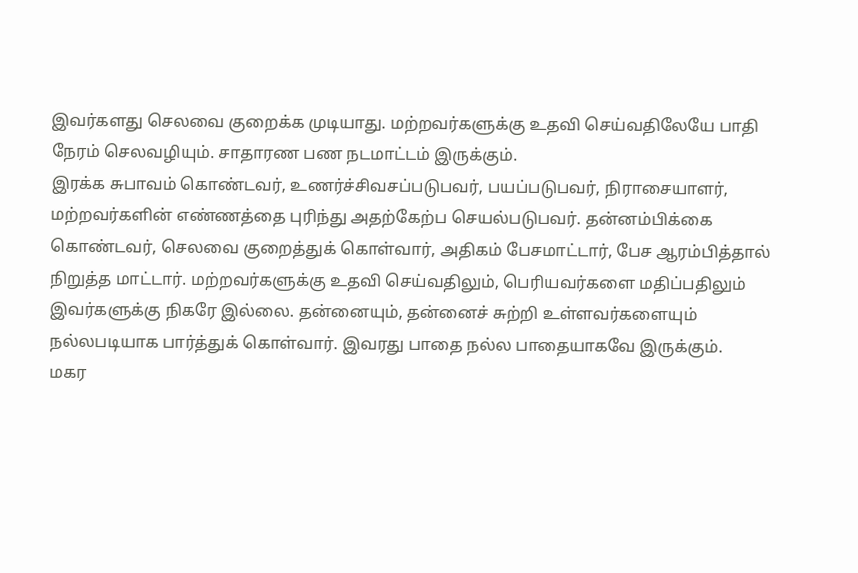இவர்களது செலவை குறைக்க முடியாது. மற்றவர்களுக்கு உதவி செய்வதிலேயே பாதி நேரம் செலவழியும். சாதாரண பண நடமாட்டம் இருக்கும்.
இரக்க சுபாவம் கொண்டவர், உணர்ச்சிவசப்படுபவர், பயப்படுபவர், நிராசையாளர், மற்றவர்களின் எண்ணத்தை புரிந்து அதற்கேற்ப செயல்படுபவர். தன்னம்பிக்கை கொண்டவர், செலவை குறைத்துக் கொள்வார், அதிகம் பேசமாட்டார், பேச ஆரம்பித்தால் நிறுத்த மாட்டார். மற்றவர்களுக்கு உதவி செய்வதிலும், பெரியவர்களை மதிப்பதிலும் இவர்களுக்கு நிகரே இல்லை. தன்னையும், தன்னைச் சுற்றி உள்ளவர்களையும் நல்லபடியாக பார்த்துக் கொள்வார். இவரது பாதை நல்ல பாதையாகவே இருக்கும்.
மகர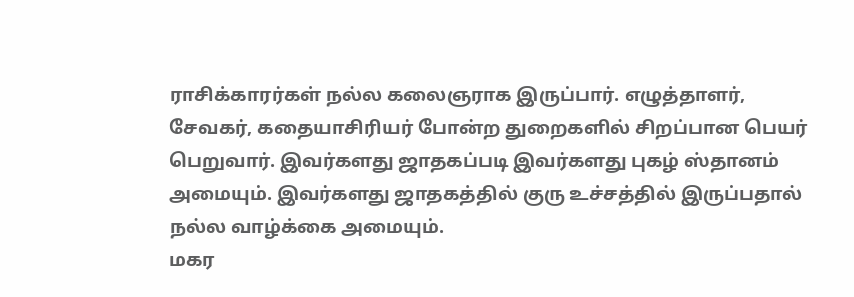ராசிக்காரர்கள் நல்ல கலைஞராக இருப்பார். எழுத்தாளர், சேவகர், கதையாசிரியர் போன்ற துறைகளில் சிறப்பான பெயர் பெறுவார். இவர்களது ஜாதகப்படி இவர்களது புகழ் ஸ்தானம் அமையும். இவர்களது ஜாதகத்தில் குரு உச்சத்தில் இருப்பதால் நல்ல வாழ்க்கை அமையும்.
மகர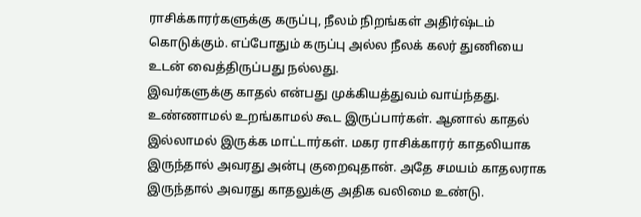ராசிக்காரர்களுக்கு கருப்பு, நீலம் நிறங்கள் அதிர்ஷ்டம் கொடுக்கும். எப்போதும் கருப்பு அல்ல நீலக் கலர் துணியை உடன் வைத்திருப்பது நல்லது.
இவர்களுக்கு காதல் என்பது முக்கியத்துவம் வாய்ந்தது. உண்ணாமல் உறங்காமல் கூட இருப்பார்கள். ஆனால் காதல் இல்லாமல் இருக்க மாட்டார்கள். மகர ராசிக்காரர் காதலியாக இருந்தால் அவரது அன்பு குறைவுதான். அதே சமயம் காதலராக இருந்தால் அவரது காதலுக்கு அதிக வலிமை உண்டு.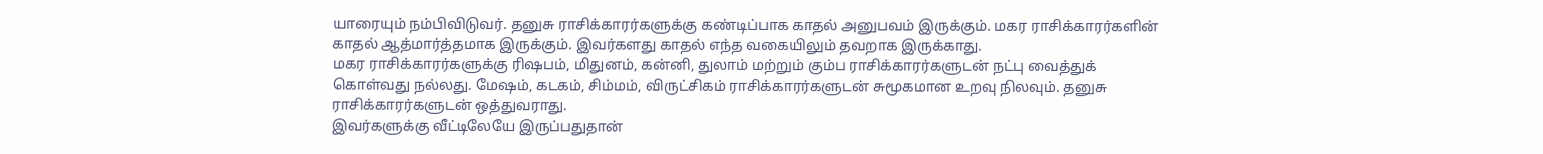யாரையும் நம்பிவிடுவர். தனுசு ராசிக்காரர்களுக்கு கண்டிப்பாக காதல் அனுபவம் இருக்கும். மகர ராசிக்காரர்களின் காதல் ஆத்மார்த்தமாக இருக்கும். இவர்களது காதல் எந்த வகையிலும் தவறாக இருக்காது.
மகர ராசிக்காரர்களுக்கு ரிஷபம், மிதுனம், கன்னி, துலாம் மற்றும் கும்ப ராசிக்காரர்களுடன் நட்பு வைத்துக் கொள்வது நல்லது. மேஷம், கடகம், சிம்மம், விருட்சிகம் ராசிக்காரர்களுடன் சுமூகமான உறவு நிலவும். தனுசு ராசிக்காரர்களுடன் ஒத்துவராது.
இவர்களுக்கு வீட்டிலேயே இருப்பதுதான்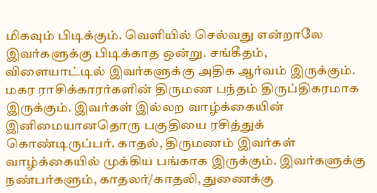மிகவும் பிடிக்கும். வெளியில் செல்வது என்றாலே இவர்களுக்கு பிடிக்காத ஒன்று. சங்கீதம், விளையாட்டில் இவர்களுக்கு அதிக ஆர்வம் இருக்கும்.
மகர ராசிக்காரர்களின் திருமண பந்தம் திருப்திகரமாக இருக்கும். இவர்கள் இல்லற வாழ்க்கையின் இனிமையானதொரு பகுதியை ரசித்துக் கொண்டிருப்பர். காதல், திருமணம் இவர்கள் வாழ்க்கையில் முக்கிய பங்காக இருக்கும். இவர்களுக்கு நண்பர்களும், காதலர்/காதலி, துணைக்கு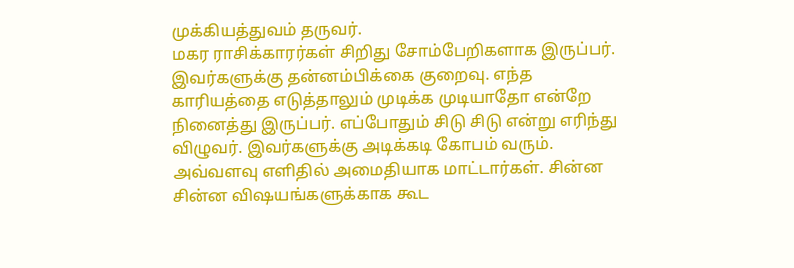முக்கியத்துவம் தருவர்.
மகர ராசிக்காரர்கள் சிறிது சோம்பேறிகளாக இருப்பர். இவர்களுக்கு தன்னம்பிக்கை குறைவு. எந்த காரியத்தை எடுத்தாலும் முடிக்க முடியாதோ என்றே நினைத்து இருப்பர். எப்போதும் சிடு சிடு என்று எரிந்து விழுவர். இவர்களுக்கு அடிக்கடி கோபம் வரும். அவ்வளவு எளிதில் அமைதியாக மாட்டார்கள். சின்ன சின்ன விஷயங்களுக்காக கூட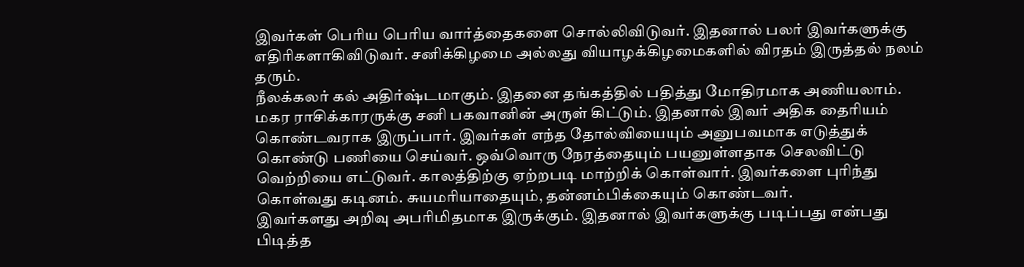இவர்கள் பெரிய பெரிய வார்த்தைகளை சொல்லிவிடுவர். இதனால் பலர் இவர்களுக்கு எதிரிகளாகிவிடுவர். சனிக்கிழமை அல்லது வியாழக்கிழமைகளில் விரதம் இருத்தல் நலம் தரும்.
நீலக்கலர் கல் அதிர்ஷ்டமாகும். இதனை தங்கத்தில் பதித்து மோதிரமாக அணியலாம்.
மகர ராசிக்காரருக்கு சனி பகவானின் அருள் கிட்டும். இதனால் இவர் அதிக தைரியம் கொண்டவராக இருப்பார். இவர்கள் எந்த தோல்வியையும் அனுபவமாக எடுத்துக் கொண்டு பணியை செய்வர். ஒவ்வொரு நேரத்தையும் பயனுள்ளதாக செலவிட்டு வெற்றியை எட்டுவர். காலத்திற்கு ஏற்றபடி மாற்றிக் கொள்வார். இவர்களை புரிந்து கொள்வது கடினம். சுயமரியாதையும், தன்னம்பிக்கையும் கொண்டவர்.
இவர்களது அறிவு அபரிமிதமாக இருக்கும். இதனால் இவர்களுக்கு படிப்பது என்பது பிடித்த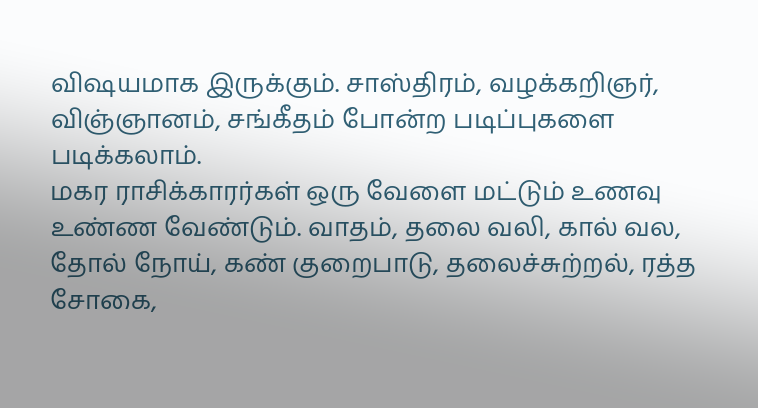விஷயமாக இருக்கும். சாஸ்திரம், வழக்கறிஞர், விஞ்ஞானம், சங்கீதம் போன்ற படிப்புகளை படிக்கலாம்.
மகர ராசிக்காரர்கள் ஒரு வேளை மட்டும் உணவு உண்ண வேண்டும். வாதம், தலை வலி, கால் வல, தோல் நோய், கண் குறைபாடு, தலைச்சுற்றல், ரத்த சோகை,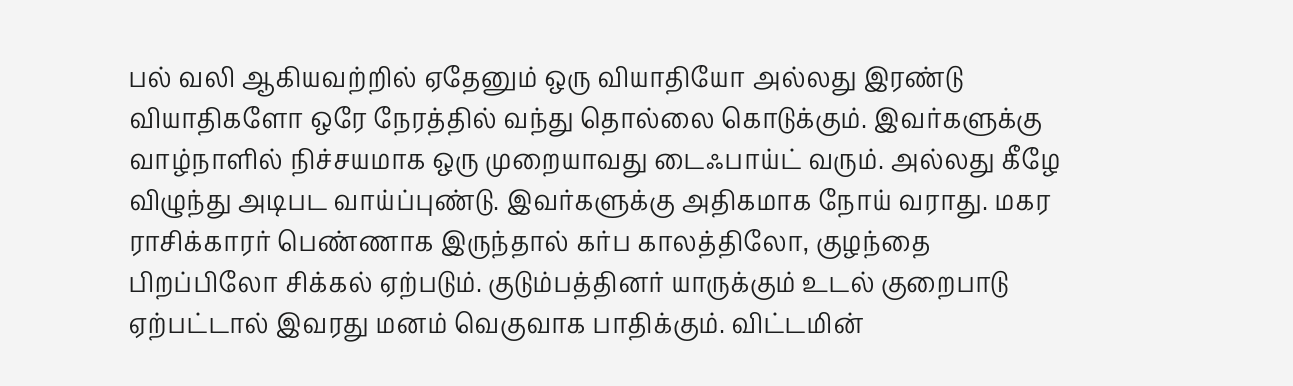பல் வலி ஆகியவற்றில் ஏதேனும் ஒரு வியாதியோ அல்லது இரண்டு வியாதிகளோ ஒரே நேரத்தில் வந்து தொல்லை கொடுக்கும். இவர்களுக்கு வாழ்நாளில் நிச்சயமாக ஒரு முறையாவது டைஃபாய்ட் வரும். அல்லது கீழே விழுந்து அடிபட வாய்ப்புண்டு. இவர்களுக்கு அதிகமாக நோய் வராது. மகர ராசிக்காரர் பெண்ணாக இருந்தால் கர்ப காலத்திலோ, குழந்தை பிறப்பிலோ சிக்கல் ஏற்படும். குடும்பத்தினர் யாருக்கும் உடல் குறைபாடு ஏற்பட்டால் இவரது மனம் வெகுவாக பாதிக்கும். விட்டமின்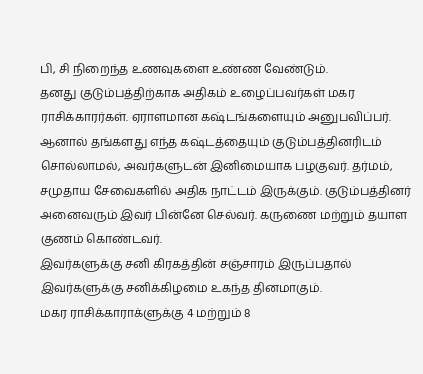பி, சி நிறைந்த உணவுகளை உண்ண வேண்டும்.
தனது குடும்பத்திற்காக அதிகம் உழைப்பவர்கள் மகர ராசிக்காரர்கள். ஏராளமான கஷ்டங்களையும் அனுபவிப்பர். ஆனால் தங்களது எந்த கஷ்டத்தையும் குடும்பத்தினரிடம் சொல்லாமல், அவர்களுடன் இனிமையாக பழகுவர். தர்மம், சமுதாய சேவைகளில் அதிக நாட்டம் இருக்கும். குடும்பத்தினர் அனைவரும் இவர் பின்னே செல்வர். கருணை மற்றும் தயாள குணம் கொண்டவர்.
இவர்களுக்கு சனி கிரகத்தின் சஞ்சாரம் இருப்பதால் இவர்களுக்கு சனிக்கிழமை உகந்த தினமாகும்.
மகர ராசிக்காராக்ளுக்கு 4 மற்றும் 8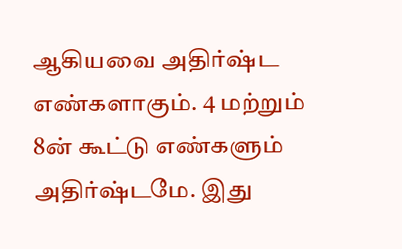ஆகியவை அதிர்ஷ்ட எண்களாகும். 4 மற்றும் 8ன் கூட்டு எண்களும் அதிர்ஷ்டமே. இது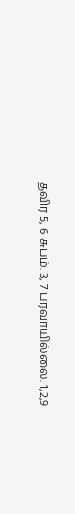தவிர 5, 6 சுபம். 3, 7 பரவாயில்லை. 1,2,9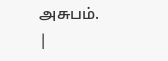அசுபம்.
|